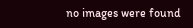no images were found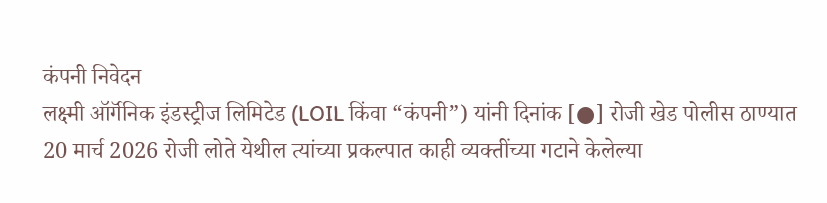कंपनी निवेदन
लक्ष्मी ऑर्गॅनिक इंडस्ट्रीज लिमिटेड (LOIL किंवा “कंपनी”) यांनी दिनांक [●] रोजी खेड पोलीस ठाण्यात 20 मार्च 2026 रोजी लोते येथील त्यांच्या प्रकल्पात काही व्यक्तींच्या गटाने केलेल्या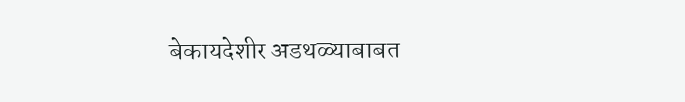बेकायदेशीर अडथळ्याबाबत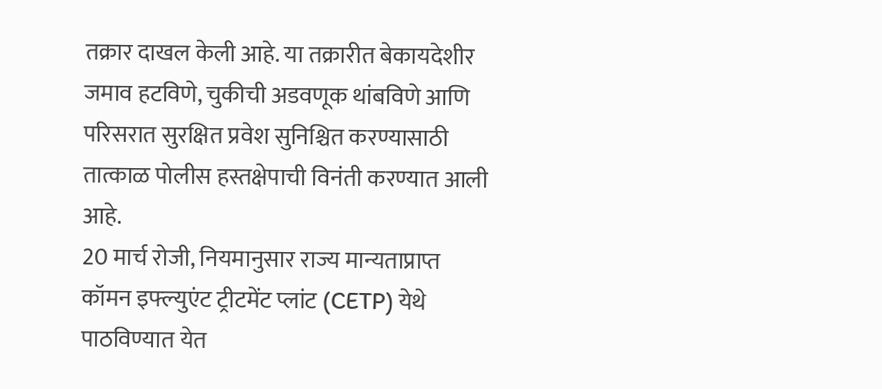तक्रार दाखल केली आहे. या तक्रारीत बेकायदेशीर जमाव हटविणे, चुकीची अडवणूक थांबविणे आणि परिसरात सुरक्षित प्रवेश सुनिश्चित करण्यासाठी तात्काळ पोलीस हस्तक्षेपाची विनंती करण्यात आली आहे.
20 मार्च रोजी, नियमानुसार राज्य मान्यताप्राप्त कॉमन इफ्ल्युएंट ट्रीटमेंट प्लांट (CETP) येथे पाठविण्यात येत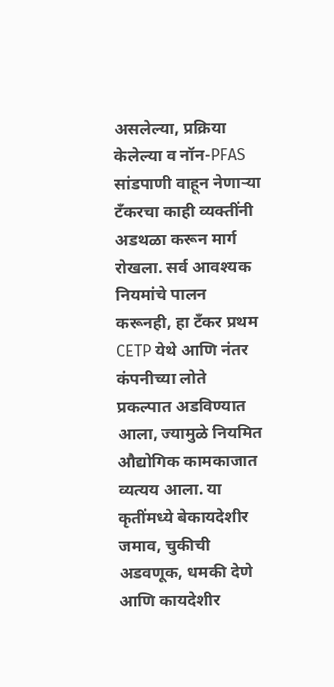असलेल्या, प्रक्रिया केलेल्या व नॉन-PFAS सांडपाणी वाहून नेणाऱ्या टँकरचा काही व्यक्तींनी अडथळा करून मार्ग रोखला. सर्व आवश्यक नियमांचे पालन करूनही, हा टँकर प्रथम CETP येथे आणि नंतर कंपनीच्या लोते प्रकल्पात अडविण्यात आला, ज्यामुळे नियमित औद्योगिक कामकाजात व्यत्यय आला. या कृतींमध्ये बेकायदेशीर जमाव, चुकीची अडवणूक, धमकी देणे आणि कायदेशीर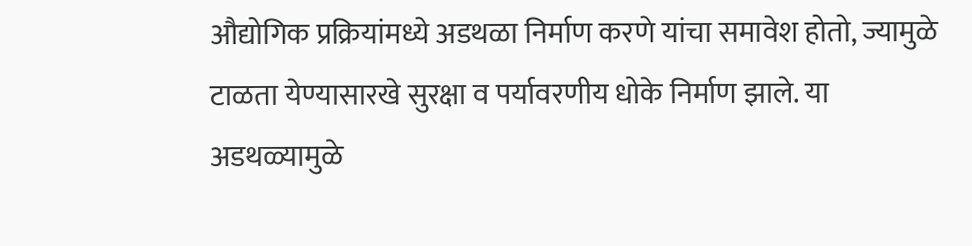औद्योगिक प्रक्रियांमध्ये अडथळा निर्माण करणे यांचा समावेश होतो, ज्यामुळे टाळता येण्यासारखे सुरक्षा व पर्यावरणीय धोके निर्माण झाले. या अडथळ्यामुळे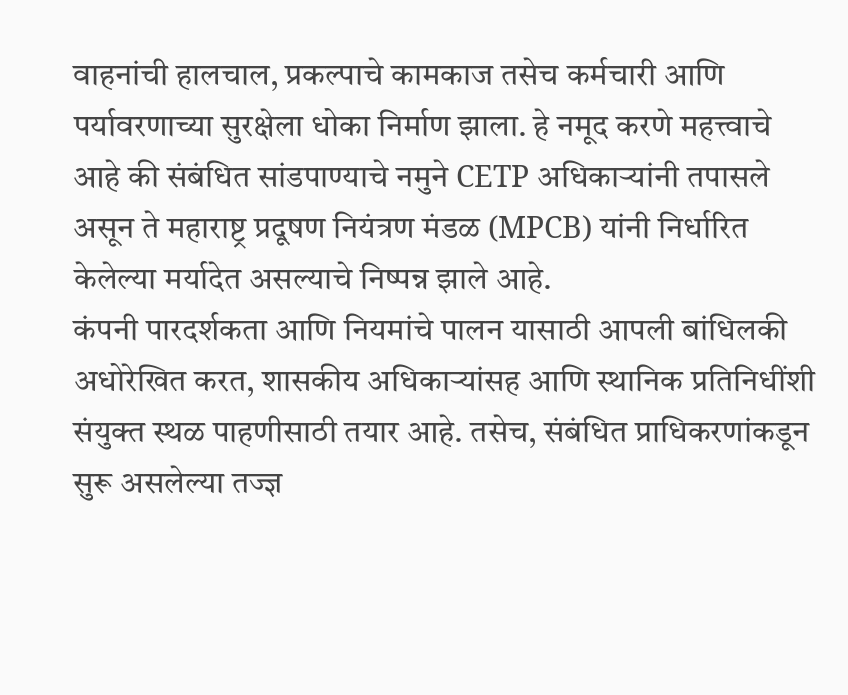वाहनांची हालचाल, प्रकल्पाचे कामकाज तसेच कर्मचारी आणि पर्यावरणाच्या सुरक्षेला धोका निर्माण झाला. हे नमूद करणे महत्त्वाचे आहे की संबंधित सांडपाण्याचे नमुने CETP अधिकाऱ्यांनी तपासले असून ते महाराष्ट्र प्रदूषण नियंत्रण मंडळ (MPCB) यांनी निर्धारित केलेल्या मर्यादेत असल्याचे निष्पन्न झाले आहे.
कंपनी पारदर्शकता आणि नियमांचे पालन यासाठी आपली बांधिलकी अधोरेखित करत, शासकीय अधिकाऱ्यांसह आणि स्थानिक प्रतिनिधींशी संयुक्त स्थळ पाहणीसाठी तयार आहे. तसेच, संबंधित प्राधिकरणांकडून सुरू असलेल्या तज्ज्ञ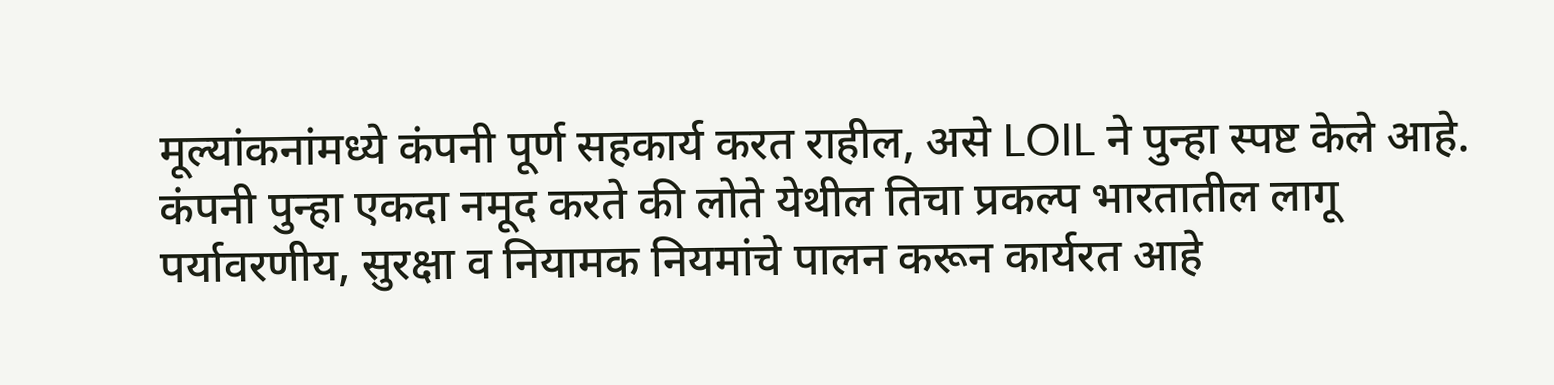मूल्यांकनांमध्ये कंपनी पूर्ण सहकार्य करत राहील, असे LOIL ने पुन्हा स्पष्ट केले आहे.
कंपनी पुन्हा एकदा नमूद करते की लोते येथील तिचा प्रकल्प भारतातील लागू पर्यावरणीय, सुरक्षा व नियामक नियमांचे पालन करून कार्यरत आहे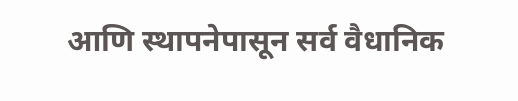आणि स्थापनेपासून सर्व वैधानिक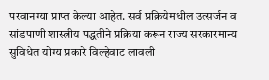परवानग्या प्राप्त केल्या आहेत. सर्व प्रक्रियेमधील उत्सर्जन व सांडपाणी शास्त्रीय पद्धतीने प्रक्रिया करून राज्य सरकारमान्य सुविधेत योग्य प्रकारे विल्हेवाट लावली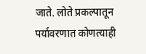जाते. लोते प्रकल्पातून पर्यावरणात कोणत्याही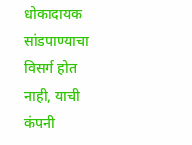धोकादायक सांडपाण्याचा विसर्ग होत नाही, याची कंपनी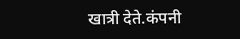खात्री देते.कंपनी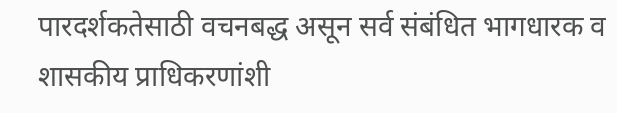पारदर्शकतेसाठी वचनबद्ध असून सर्व संबंधित भागधारक व शासकीय प्राधिकरणांशी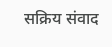सक्रिय संवाद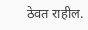ठेवत राहील.